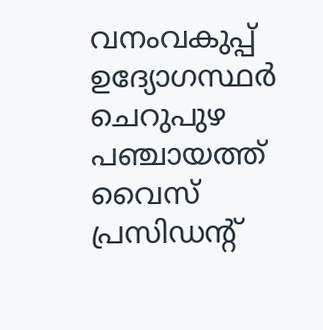വനംവകുപ്പ് ഉദ്യോഗസ്ഥർ ചെറുപുഴ പഞ്ചായത്ത് വൈസ് പ്രസിഡന്റ്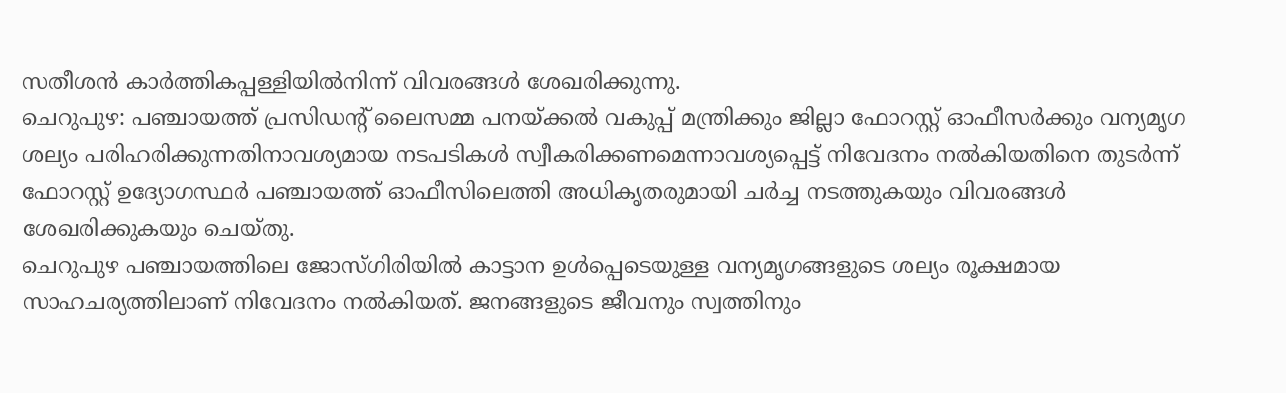സതീശൻ കാർത്തികപ്പള്ളിയിൽനിന്ന് വിവരങ്ങൾ ശേഖരിക്കുന്നു.
ചെറുപുഴ: പഞ്ചായത്ത് പ്രസിഡന്റ് ലൈസമ്മ പനയ്ക്കൽ വകുപ്പ് മന്ത്രിക്കും ജില്ലാ ഫോറസ്റ്റ് ഓഫീസർക്കും വന്യമൃഗ ശല്യം പരിഹരിക്കുന്നതിനാവശ്യമായ നടപടികൾ സ്വീകരിക്കണമെന്നാവശ്യപ്പെട്ട് നിവേദനം നൽകിയതിനെ തുടർന്ന് ഫോറസ്റ്റ് ഉദ്യോഗസ്ഥർ പഞ്ചായത്ത് ഓഫീസിലെത്തി അധികൃതരുമായി ചർച്ച നടത്തുകയും വിവരങ്ങൾ ശേഖരിക്കുകയും ചെയ്തു.
ചെറുപുഴ പഞ്ചായത്തിലെ ജോസ്ഗിരിയിൽ കാട്ടാന ഉൾപ്പെടെയുള്ള വന്യമൃഗങ്ങളുടെ ശല്യം രൂക്ഷമായ സാഹചര്യത്തിലാണ് നിവേദനം നൽകിയത്. ജനങ്ങളുടെ ജീവനും സ്വത്തിനും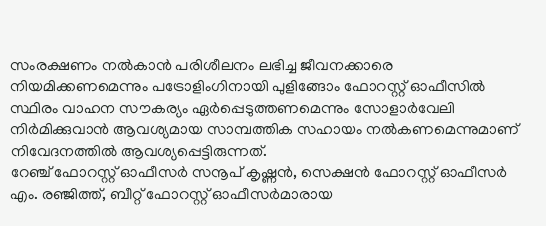സംരക്ഷണം നൽകാൻ പരിശീലനം ലഭിച്ച ജീവനക്കാരെ നിയമിക്കണമെന്നും പട്രോളിംഗിനായി പുളിങ്ങോം ഫോറസ്റ്റ് ഓഫീസിൽ സ്ഥിരം വാഹന സൗകര്യം ഏർപ്പെടുത്തണമെന്നും സോളാർവേലി നിർമിക്കുവാൻ ആവശ്യമായ സാമ്പത്തിക സഹായം നൽകണമെന്നുമാണ് നിവേദനത്തിൽ ആവശ്യപ്പെട്ടിരുന്നത്.
റേഞ്ച് ഫോറസ്റ്റ് ഓഫീസർ സനൂപ് കൃഷ്ണൻ, സെക്ഷൻ ഫോറസ്റ്റ് ഓഫീസർ എം. രഞ്ജിത്ത്, ബീറ്റ് ഫോറസ്റ്റ് ഓഫീസർമാരായ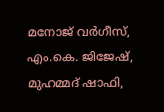മനോജ് വർഗീസ്, എം.കെ. ജിജേഷ്, മുഹമ്മദ് ഷാഫി,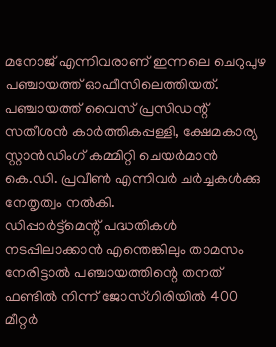മനോജ് എന്നിവരാണ് ഇന്നലെ ചെറുപുഴ പഞ്ചായത്ത് ഓഫീസിലെത്തിയത്. പഞ്ചായത്ത് വൈസ് പ്രസിഡന്റ് സതീശൻ കാർത്തികപ്പള്ളി, ക്ഷേമകാര്യ സ്റ്റാൻഡിംഗ് കമ്മിറ്റി ചെയർമാൻ കെ.ഡി. പ്രവീൺ എന്നിവർ ചർച്ചകൾക്കു നേതൃത്വം നൽകി.
ഡിപ്പാർട്ട്മെന്റ് പദ്ധതികൾ നടപ്പിലാക്കാൻ എന്തെങ്കിലും താമസം നേരിട്ടാൽ പഞ്ചായത്തിന്റെ തനത് ഫണ്ടിൽ നിന്ന് ജോസ്ഗിരിയിൽ 400 മീറ്റർ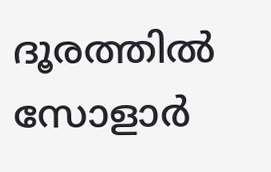ദൂരത്തിൽ സോളാർ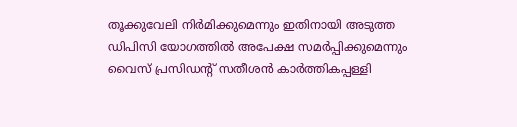തൂക്കുവേലി നിർമിക്കുമെന്നും ഇതിനായി അടുത്ത ഡിപിസി യോഗത്തിൽ അപേക്ഷ സമർപ്പിക്കുമെന്നും വൈസ് പ്രസിഡന്റ് സതീശൻ കാർത്തികപ്പള്ളി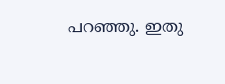പറഞ്ഞു. ഇതു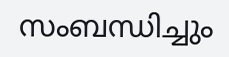സംബന്ധിച്ചും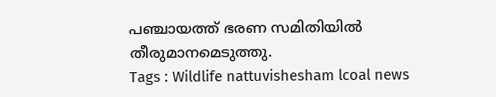പഞ്ചായത്ത് ഭരണ സമിതിയിൽ തീരുമാനമെടുത്തു.
Tags : Wildlife nattuvishesham lcoal news